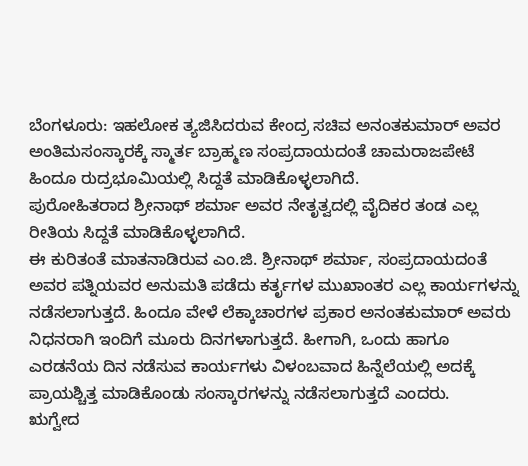ಬೆಂಗಳೂರು: ಇಹಲೋಕ ತ್ಯಜಿಸಿದರುವ ಕೇಂದ್ರ ಸಚಿವ ಅನಂತಕುಮಾರ್ ಅವರ ಅಂತಿಮಸಂಸ್ಕಾರಕ್ಕೆ ಸ್ಮಾರ್ತ ಬ್ರಾಹ್ಮಣ ಸಂಪ್ರದಾಯದಂತೆ ಚಾಮರಾಜಪೇಟೆ ಹಿಂದೂ ರುದ್ರಭೂಮಿಯಲ್ಲಿ ಸಿದ್ದತೆ ಮಾಡಿಕೊಳ್ಳಲಾಗಿದೆ.
ಪುರೋಹಿತರಾದ ಶ್ರೀನಾಥ್ ಶರ್ಮಾ ಅವರ ನೇತೃತ್ವದಲ್ಲಿ ವೈದಿಕರ ತಂಡ ಎಲ್ಲ ರೀತಿಯ ಸಿದ್ದತೆ ಮಾಡಿಕೊಳ್ಳಲಾಗಿದೆ.
ಈ ಕುರಿತಂತೆ ಮಾತನಾಡಿರುವ ಎಂ.ಜಿ. ಶ್ರೀನಾಥ್ ಶರ್ಮಾ, ಸಂಪ್ರದಾಯದಂತೆ ಅವರ ಪತ್ನಿಯವರ ಅನುಮತಿ ಪಡೆದು ಕರ್ತೃಗಳ ಮುಖಾಂತರ ಎಲ್ಲ ಕಾರ್ಯಗಳನ್ನು ನಡೆಸಲಾಗುತ್ತದೆ. ಹಿಂದೂ ವೇಳೆ ಲೆಕ್ಕಾಚಾರಗಳ ಪ್ರಕಾರ ಅನಂತಕುಮಾರ್ ಅವರು ನಿಧನರಾಗಿ ಇಂದಿಗೆ ಮೂರು ದಿನಗಳಾಗುತ್ತದೆ. ಹೀಗಾಗಿ, ಒಂದು ಹಾಗೂ ಎರಡನೆಯ ದಿನ ನಡೆಸುವ ಕಾರ್ಯಗಳು ವಿಳಂಬವಾದ ಹಿನ್ನೆಲೆಯಲ್ಲಿ ಅದಕ್ಕೆ ಪ್ರಾಯಶ್ಚಿತ್ತ ಮಾಡಿಕೊಂಡು ಸಂಸ್ಕಾರಗಳನ್ನು ನಡೆಸಲಾಗುತ್ತದೆ ಎಂದರು.
ಋಗ್ವೇದ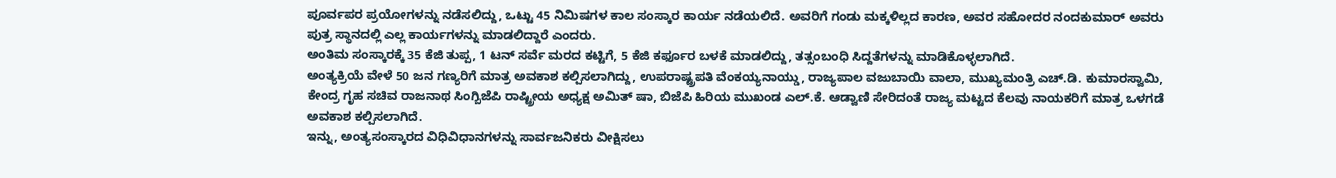ಪೂರ್ವಪರ ಪ್ರಯೋಗಳನ್ನು ನಡೆಸಲಿದ್ದು, ಒಟ್ಟು 45 ನಿಮಿಷಗಳ ಕಾಲ ಸಂಸ್ಕಾರ ಕಾರ್ಯ ನಡೆಯಲಿದೆ. ಅವರಿಗೆ ಗಂಡು ಮಕ್ಕಳಿಲ್ಲದ ಕಾರಣ, ಅವರ ಸಹೋದರ ನಂದಕುಮಾರ್ ಅವರು ಪುತ್ರ ಸ್ಥಾನದಲ್ಲಿ ಎಲ್ಲ ಕಾರ್ಯಗಳನ್ನು ಮಾಡಲಿದ್ದಾರೆ ಎಂದರು.
ಅಂತಿಮ ಸಂಸ್ಕಾರಕ್ಕೆ 35 ಕೆಜಿ ತುಪ್ಪ, 1 ಟನ್ ಸರ್ವೆ ಮರದ ಕಟ್ಟಿಗೆ, 5 ಕೆಜಿ ಕರ್ಫೂರ ಬಳಕೆ ಮಾಡಲಿದ್ದು, ತತ್ಸಂಬಂಧಿ ಸಿದ್ದತೆಗಳನ್ನು ಮಾಡಿಕೊಳ್ಳಲಾಗಿದೆ.
ಅಂತ್ಯಕ್ರಿಯೆ ವೇಳೆ 50 ಜನ ಗಣ್ಯರಿಗೆ ಮಾತ್ರ ಅವಕಾಶ ಕಲ್ಪಿಸಲಾಗಿದ್ದು, ಉಪರಾಷ್ಟ್ರಪತಿ ವೆಂಕಯ್ಯನಾಯ್ಡು, ರಾಜ್ಯಪಾಲ ವಜುಬಾಯಿ ವಾಲಾ, ಮುಖ್ಯಮಂತ್ರಿ ಎಚ್.ಡಿ. ಕುಮಾರಸ್ವಾಮಿ, ಕೇಂದ್ರ ಗೃಹ ಸಚಿವ ರಾಜನಾಥ ಸಿಂಗ್ಬಿಜೆಪಿ ರಾಷ್ಟ್ರೀಯ ಅಧ್ಯಕ್ಷ ಅಮಿತ್ ಷಾ, ಬಿಜೆಪಿ ಹಿರಿಯ ಮುಖಂಡ ಎಲ್.ಕೆ. ಆಡ್ವಾಣಿ ಸೇರಿದಂತೆ ರಾಜ್ಯ ಮಟ್ಟದ ಕೆಲವು ನಾಯಕರಿಗೆ ಮಾತ್ರ ಒಳಗಡೆ ಅವಕಾಶ ಕಲ್ಪಿಸಲಾಗಿದೆ.
ಇನ್ನು, ಅಂತ್ಯಸಂಸ್ಕಾರದ ವಿಧಿವಿಧಾನಗಳನ್ನು ಸಾರ್ವಜನಿಕರು ವೀಕ್ಷಿಸಲು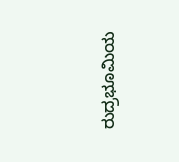ರುದ್ರಭೂಮಿಯ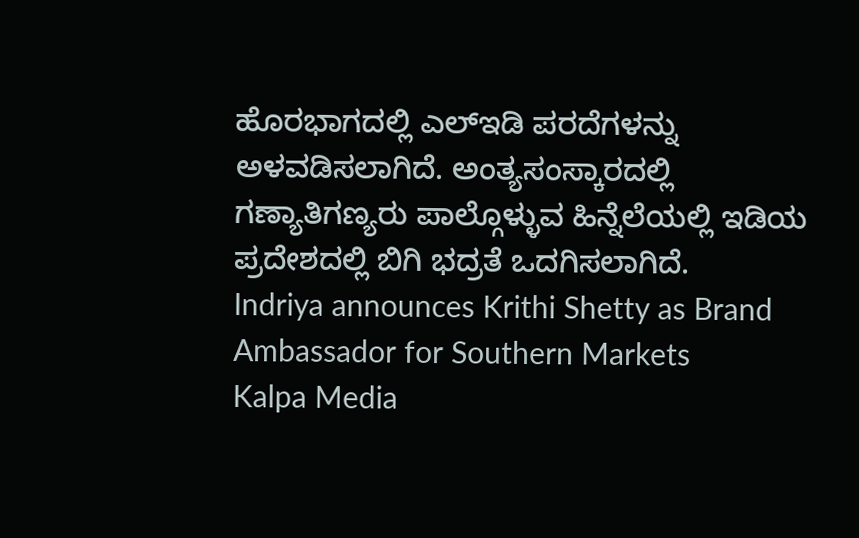ಹೊರಭಾಗದಲ್ಲಿ ಎಲ್ಇಡಿ ಪರದೆಗಳನ್ನು ಅಳವಡಿಸಲಾಗಿದೆ. ಅಂತ್ಯಸಂಸ್ಕಾರದಲ್ಲಿ ಗಣ್ಯಾತಿಗಣ್ಯರು ಪಾಲ್ಗೊಳ್ಳುವ ಹಿನ್ನೆಲೆಯಲ್ಲಿ ಇಡಿಯ ಪ್ರದೇಶದಲ್ಲಿ ಬಿಗಿ ಭದ್ರತೆ ಒದಗಿಸಲಾಗಿದೆ.
Indriya announces Krithi Shetty as Brand Ambassador for Southern Markets
Kalpa Media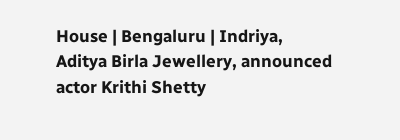House | Bengaluru | Indriya, Aditya Birla Jewellery, announced actor Krithi Shetty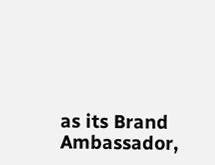as its Brand Ambassador,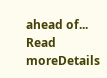ahead of...
Read moreDetails